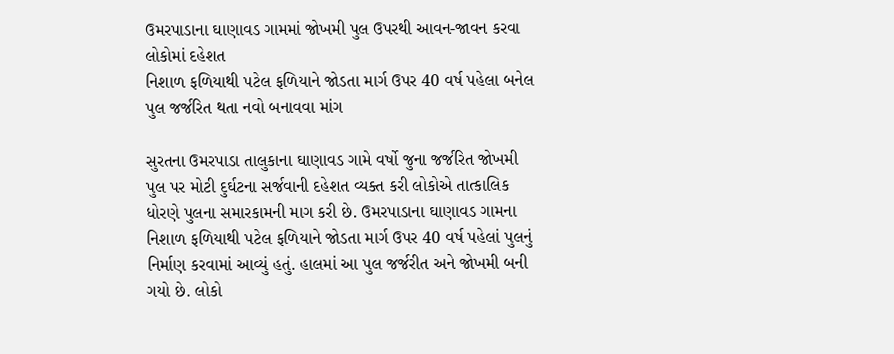ઉમરપાડાના ઘાણાવડ ગામમાં જોખમી પુલ ઉપરથી આવન-જાવન કરવા લોકોમાં દહેશત
નિશાળ ફળિયાથી પટેલ ફળિયાને જોડતા માર્ગ ઉપર 40 વર્ષ પહેલા બનેલ પુલ જર્જરિત થતા નવો બનાવવા માંગ

સુરતના ઉમરપાડા તાલુકાના ઘાણાવડ ગામે વર્ષો જુના જર્જરિત જોખમી પુલ પર મોટી દુર્ઘટના સર્જવાની દહેશત વ્યક્ત કરી લોકોએ તાત્કાલિક ધોરણે પુલના સમારકામની માગ કરી છે. ઉમરપાડાના ઘાણાવડ ગામના નિશાળ ફળિયાથી પટેલ ફળિયાને જોડતા માર્ગ ઉપર 40 વર્ષ પહેલાં પુલનું નિર્માણ કરવામાં આવ્યું હતું. હાલમાં આ પુલ જર્જરીત અને જોખમી બની ગયો છે. લોકો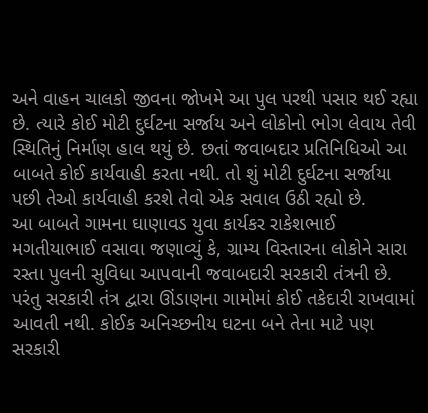અને વાહન ચાલકો જીવના જોખમે આ પુલ પરથી પસાર થઈ રહ્યા છે. ત્યારે કોઈ મોટી દુર્ઘટના સર્જાય અને લોકોનો ભોગ લેવાય તેવી સ્થિતિનું નિર્માણ હાલ થયું છે. છતાં જવાબદાર પ્રતિનિધિઓ આ બાબતે કોઈ કાર્યવાહી કરતા નથી. તો શું મોટી દુર્ઘટના સર્જાયા પછી તેઓ કાર્યવાહી કરશે તેવો એક સવાલ ઉઠી રહ્યો છે.
આ બાબતે ગામના ઘાણાવડ યુવા કાર્યકર રાકેશભાઈ મગતીયાભાઈ વસાવા જણાવ્યું કે, ગ્રામ્ય વિસ્તારના લોકોને સારા રસ્તા પુલની સુવિધા આપવાની જવાબદારી સરકારી તંત્રની છે. પરંતુ સરકારી તંત્ર દ્વારા ઊંડાણના ગામોમાં કોઈ તકેદારી રાખવામાં આવતી નથી. કોઈક અનિચ્છનીય ઘટના બને તેના માટે પણ સરકારી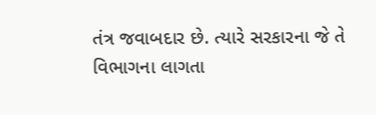તંત્ર જવાબદાર છે. ત્યારે સરકારના જે તે વિભાગના લાગતા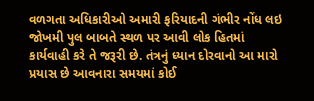વળગતા અધિકારીઓ અમારી ફરિયાદની ગંભીર નોંધ લઇ જોખમી પુલ બાબતે સ્થળ પર આવી લોક હિતમાં કાર્યવાહી કરે તે જરૂરી છે. તંત્રનું ધ્યાન દોરવાનો આ મારો પ્રયાસ છે આવનારા સમયમાં કોઈ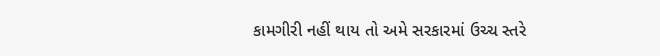કામગીરી નહીં થાય તો અમે સરકારમાં ઉચ્ચ સ્તરે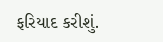ફરિયાદ કરીશું.